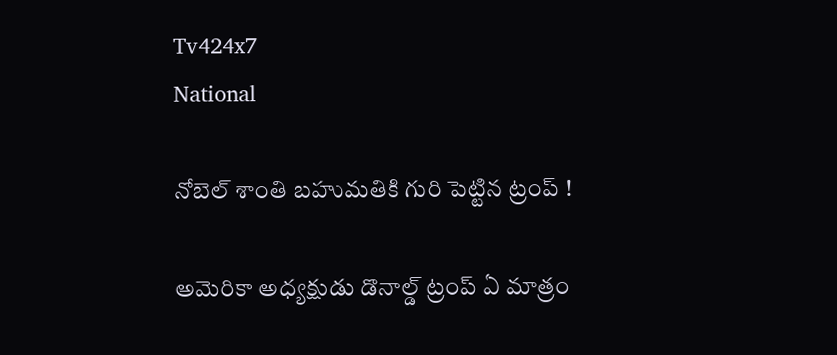Tv424x7
National

నోబెల్ శాంతి బహుమతికి గురి పెట్టిన ట్రంప్ !

అమెరికా అధ్యక్షుడు డొనాల్డ్ ట్రంప్ ఏ మాత్రం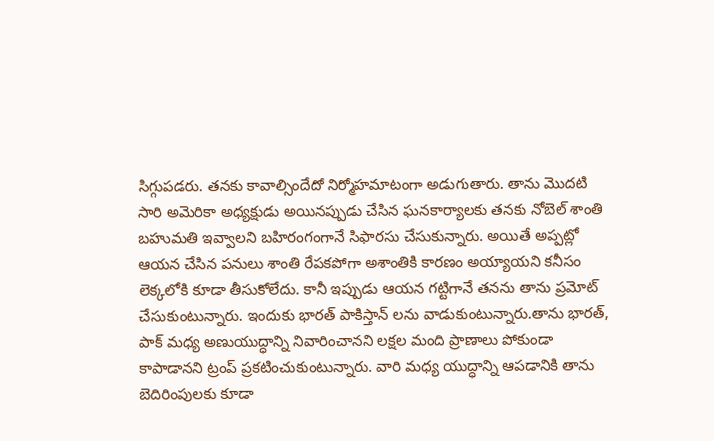సిగ్గుపడరు. తనకు కావాల్సిందేదో నిర్మోహమాటంగా అడుగుతారు. తాను మొదటి సారి అమెరికా అధ్యక్షుడు అయినప్పుడు చేసిన ఘనకార్యాలకు తనకు నోబెల్ శాంతి బహుమతి ఇవ్వాలని బహిరంగంగానే సిఫారసు చేసుకున్నారు. అయితే అప్పట్లో ఆయన చేసిన పనులు శాంతి రేపకపోగా అశాంతికి కారణం అయ్యాయని కనీసం లెక్కలోకి కూడా తీసుకోలేదు. కానీ ఇప్పుడు ఆయన గట్టిగానే తనను తాను ప్రమోట్ చేసుకుంటున్నారు. ఇందుకు భారత్ పాకిస్తాన్ లను వాడుకుంటున్నారు.తాను భారత్, పాక్ మధ్య అణుయుద్ధాన్ని నివారించానని లక్షల మంది ప్రాణాలు పోకుండా కాపాడానని ట్రంప్ ప్రకటించుకుంటున్నారు. వారి మధ్య యుద్ధాన్ని ఆపడానికి తాను బెదిరింపులకు కూడా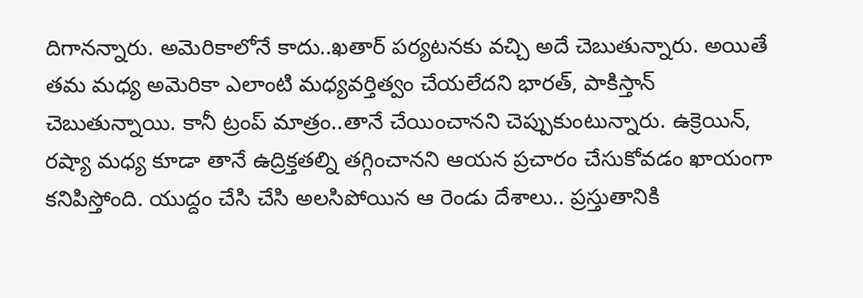దిగానన్నారు. అమెరికాలోనే కాదు..ఖతార్ పర్యటనకు వచ్చి అదే చెబుతున్నారు. అయితే తమ మధ్య అమెరికా ఎలాంటి మధ్యవర్తిత్వం చేయలేదని భారత్, పాకిస్తాన్ చెబుతున్నాయి. కానీ ట్రంప్ మాత్రం..తానే చేయించానని చెప్పుకుంటున్నారు. ఉక్రెయిన్, రష్యా మధ్య కూడా తానే ఉద్రిక్తతల్ని తగ్గించానని ఆయన ప్రచారం చేసుకోవడం ఖాయంగా కనిపిస్తోంది. యుద్దం చేసి చేసి అలసిపోయిన ఆ రెండు దేశాలు.. ప్రస్తుతానికి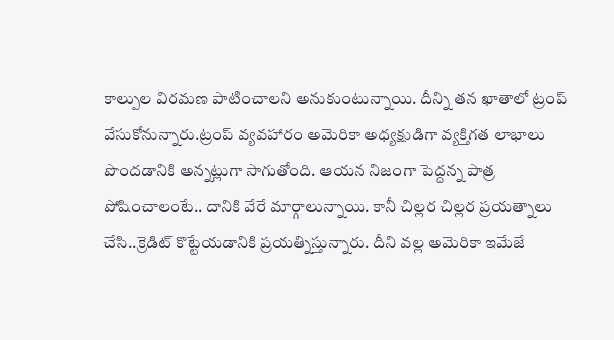కాల్పుల విరమణ పాటించాలని అనుకుంటున్నాయి. దీన్ని తన ఖాతాలో ట్రంప్ వేసుకోనున్నారు.ట్రంప్ వ్యవహారం అమెరికా అధ్యక్షుడిగా వ్యక్తిగత లాభాలు పొందడానికి అన్నట్లుగా సాగుతోంది. ఆయన నిజంగా పెద్దన్న పాత్ర పోషించాలంటే.. దానికి వేరే మార్గాలున్నాయి. కానీ చిల్లర చిల్లర ప్రయత్నాలు చేసి..క్రెడిట్ కొట్టేయడానికి ప్రయత్నిస్తున్నారు. దీని వల్ల అమెరికా ఇమేజే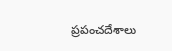ప్రపంచదేశాలు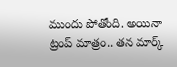ముందు పోతోంది. అయినా ట్రంప్ మాత్రం.. తన మార్క్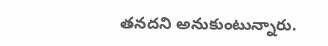తనదని అనుకుంటున్నారు.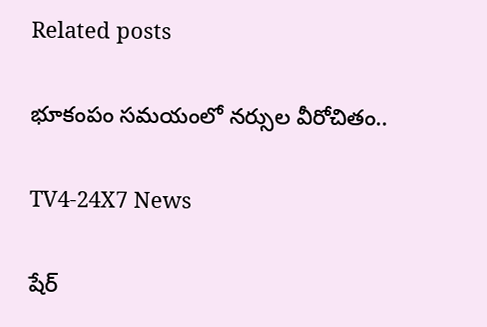Related posts

భూకంపం సమయంలో నర్సుల వీరోచితం..

TV4-24X7 News

షేర్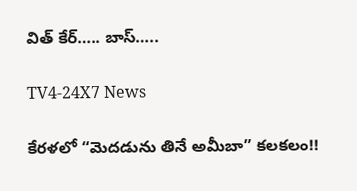విత్ కేర్….. బాస్…..

TV4-24X7 News

కేరళలో “మెదడును తినే అమీబా” కలకలం!!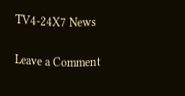TV4-24X7 News

Leave a Comment